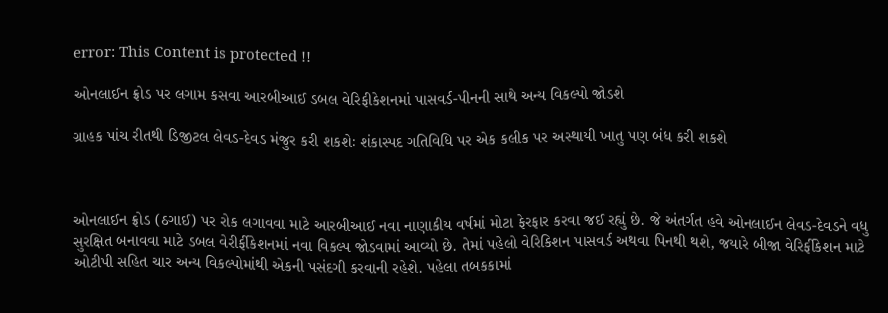error: This Content is protected !!

ઓનલાઈન ફ્રોડ પર લગામ કસવા આરબીઆઈ ડબલ વેરિફીકેશનમાં પાસવર્ડ-પીનની સાથે અન્ય વિકલ્પો જોડશે

ગ્રાહક પાંચ રીતથી ડિજીટલ લેવડ-દેવડ મંજુર કરી શકશેઃ શંકાસ્પદ ગતિવિધિ પર એક કલીક પર અસ્થાયી ખાતુ પણ બંધ કરી શકશે



ઓનલાઈન ફ્રોડ (ઠગાઈ) પર રોક લગાવવા માટે આરબીઆઈ નવા નાણાકીય વર્ષમાં મોટા ફેરફાર કરવા જઈ રહ્યું છે. જે અંતર્ગત હવે ઓનલાઈન લેવડ-દેવડને વધુ સુરક્ષિત બનાવવા માટે ડબલ વેરીર્ફીકેશનમાં નવા વિકલ્પ જોડવામાં આવ્યો છે. તેમાં પહેલો વેરિકિશન પાસવર્ડ અથવા પિનથી થશે, જયારે બીજા વેરિર્ફીકેશન માટે ઓટીપી સહિત ચાર અન્ય વિકલ્પોમાંથી એકની પસંદગી કરવાની રહેશે. પહેલા તબકકામાં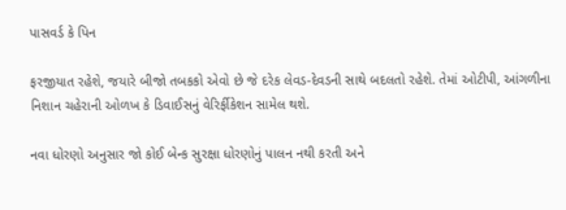પાસવર્ડ કે પિન

ફરજીયાત રહેશે, જયારે બીજો તબકકો એવો છે જે દરેક લેવડ-દેવડની સાથે બદલતો રહેશે. તેમાં ઓટીપી, આંગળીના નિશાન ચહેરાની ઓળખ કે ડિવાઈસનું વેરિર્ફીકેશન સામેલ થશે.

નવા ધોરણો અનુસાર જો કોઈ બેન્ક સુરક્ષા ધોરણોનું પાલન નથી કરતી અને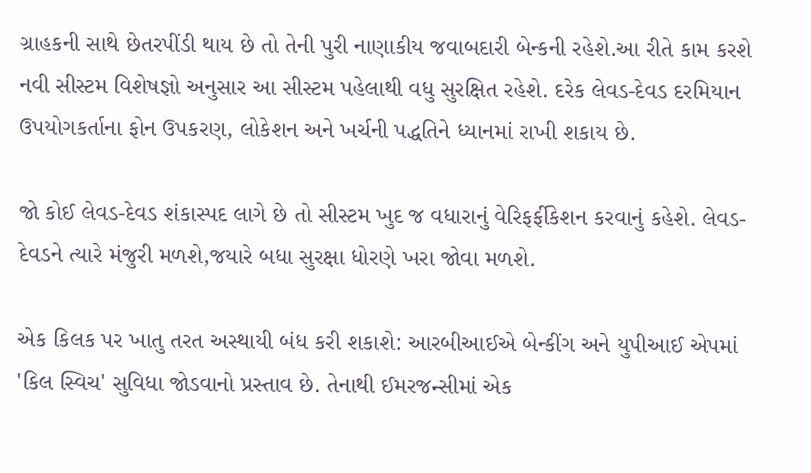ગ્રાહકની સાથે છેતરપીંડી થાય છે તો તેની પુરી નાણાકીય જવાબદારી બેન્કની રહેશે.આ રીતે કામ કરશે નવી સીસ્ટમ વિશેષજ્ઞો અનુસાર આ સીસ્ટમ પહેલાથી વધુ સુરક્ષિત રહેશે. દરેક લેવડ-દેવડ દરમિયાન ઉપયોગકર્તાના ફોન ઉપકરણ, લોકેશન અને ખર્ચની પદ્ધતિને ધ્યાનમાં રાખી શકાય છે.

જો કોઈ લેવડ-દેવડ શંકાસ્પદ લાગે છે તો સીસ્ટમ ખુદ જ વધારાનું વેરિફર્ફીકેશન કરવાનું કહેશે. લેવડ-દેવડને ત્યારે મંજુરી મળશે,જયારે બધા સુરક્ષા ધોરણે ખરા જોવા મળશે.

એક કિલક પર ખાતુ તરત અસ્થાયી બંધ કરી શકાશે: આરબીઆઈએ બેન્કીંગ અને યુપીઆઈ એપમાં 'કિલ સ્વિચ' સુવિધા જોડવાનો પ્રસ્તાવ છે. તેનાથી ઈમરજન્સીમાં એક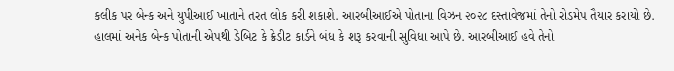કલીક પર બેન્ક અને યુપીઆઈ ખાતાને તરત લોક કરી શકાશે. આરબીઆઈએ પોતાના વિઝન ૨૦૨૮ દસ્તાવેજમાં તેનો રોડમેપ તૈયાર કરાયો છે. હાલમાં અનેક બેન્ક પોતાની એપથી ડેબિટ કે ક્રેડીટ કાર્ડને બંધ કે શરૂ કરવાની સુવિધા આપે છે. આરબીઆઈ હવે તેનો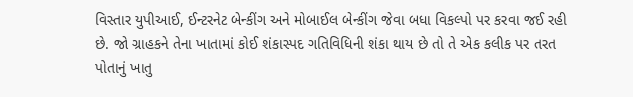વિસ્તાર યુપીઆઈ, ઈન્ટરનેટ બેન્કીંગ અને મોબાઈલ બેન્કીંગ જેવા બધા વિકલ્પો પર કરવા જઈ રહી છે. જો ગ્રાહકને તેના ખાતામાં કોઈ શંકાસ્પદ ગતિવિધિની શંકા થાય છે તો તે એક કલીક પર તરત પોતાનું ખાતુ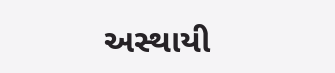અસ્થાયી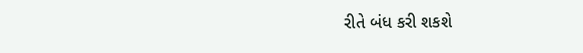રીતે બંધ કરી શકશે